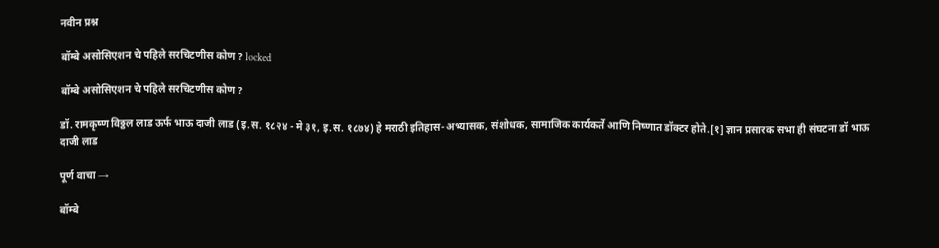नवीन प्रश्न

बॉम्बे असोसिएशन चे पहिले सरचिटणीस कोण? locked

बॉम्बे असोसिएशन चे पहिले सरचिटणीस कोण?

डॉ. रामकृष्ण विठ्ठल लाड ऊर्फ भाऊ दाजी लाड (इ.स. १८२४ - मे ३१, इ.स. १८७४) हे मराठी इतिहास-अभ्यासक, संशोधक, सामाजिक कार्यकर्ते आणि निष्णात डॉक्टर होते.[१] ज्ञान प्रसारक सभा ही संघटना डॉ भाऊ दाजी लाड

पूर्ण वाचा →

बॉम्बे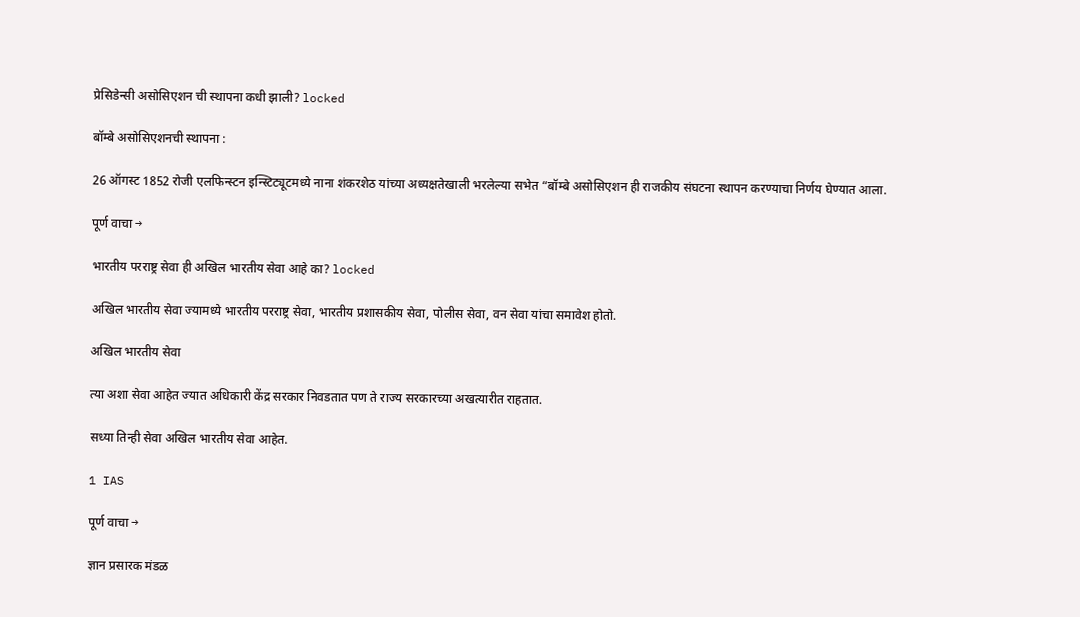प्रेसिडेन्सी असोसिएशन ची स्थापना कधी झाली? locked

बॉम्बे असोसिएशनची स्थापना :

26 ऑगस्ट 1852 रोजी एलफिन्स्टन इन्स्टिट्यूटमध्ये नाना शंकरशेठ यांच्या अध्यक्षतेखाली भरलेल्या सभेत “बॉम्बे असोसिएशन ही राजकीय संघटना स्थापन करण्याचा निर्णय घेण्यात आला.

पूर्ण वाचा →

भारतीय परराष्ट्र सेवा ही अखिल भारतीय सेवा आहे का? locked

अखिल भारतीय सेवा ज्यामध्ये भारतीय परराष्ट्र सेवा, भारतीय प्रशासकीय सेवा, पोलीस सेवा, वन सेवा यांचा समावेश होतो.

अखिल भारतीय सेवा

त्या अशा सेवा आहेत ज्यात अधिकारी केंद्र सरकार निवडतात पण ते राज्य सरकारच्या अखत्यारीत राहतात.

सध्या तिन्ही सेवा अखिल भारतीय सेवा आहेत.

1 IAS

पूर्ण वाचा →

ज्ञान प्रसारक मंडळ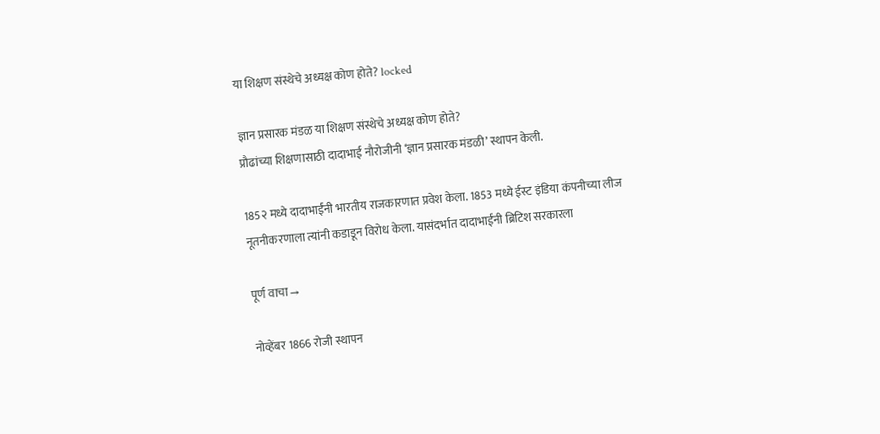या शिक्षण संस्थेचे अध्यक्ष कोण होते? locked

ज्ञान प्रसारक मंडळ या शिक्षण संस्थेचे अध्यक्ष कोण होते?
प्रौढांच्या शिक्षणासाठी दादाभाई नौरोजीनी ‘ज्ञान प्रसारक मंडळी’ स्थापन केली.

185२ मध्ये दादाभाईंनी भारतीय राजकारणात प्रवेश केला. 1853 मध्ये ईस्ट इंडिया कंपनीच्या लीज नूतनीकरणाला त्यांनी कडाडून विरोध केला. यासंदर्भात दादाभाईंनी ब्रिटिश सरकारला

पूर्ण वाचा →

नोव्हेंबर 1866 रोजी स्थापन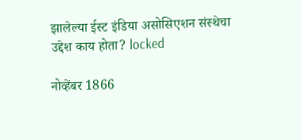झालेल्या ईस्ट इंडिया असोसिएशन संस्थेचा उद्देश काय होता? locked

नोव्हेंबर 1866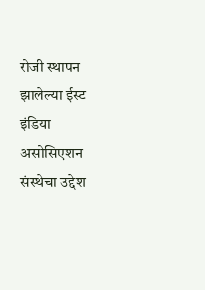रोजी स्थापन झालेल्या ईस्ट इंडिया असोसिएशन संस्थेचा उद्देश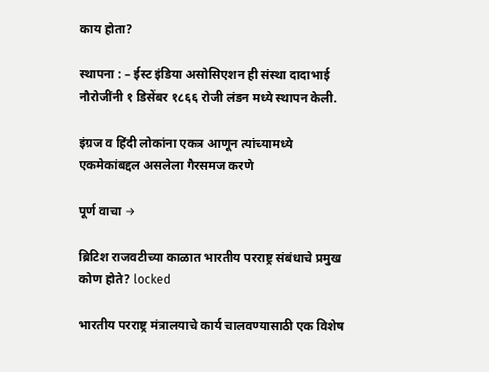काय होता?

स्थापना : – ईस्ट इंडिया असोसिएशन ही संस्था दादाभाई नौरोजींनी १ डिसेंबर १८६६ रोजी लंडन मध्ये स्थापन केली.

इंग्रज व हिंदी लोकांना एकत्र आणून त्यांच्यामध्ये एकमेकांबद्दल असलेला गैरसमज करणे

पूर्ण वाचा →

ब्रिटिश राजवटीच्या काळात भारतीय परराष्ट्र संबंधाचे प्रमुख कोण होते? locked

भारतीय परराष्ट्र मंत्रालयाचे कार्य चालवण्यासाठी एक विशेष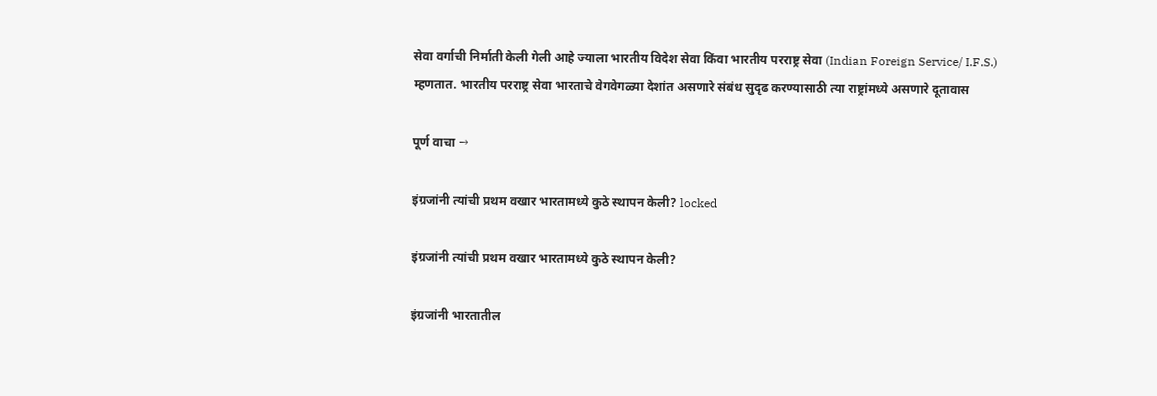सेवा वर्गाची निर्माती केली गेली आहे ज्याला भारतीय विदेश सेवा किंवा भारतीय परराष्ट्र सेवा (Indian Foreign Service/ I.F.S.) म्हणतात. भारतीय परराष्ट्र सेवा भारताचे वेगवेगळ्या देशांत असणारे संबंध सुदृढ करण्यासाठी त्या राष्ट्रांमध्ये असणारे दूतावास

पूर्ण वाचा →

इंग्रजांनी त्यांची प्रथम वखार भारतामध्ये कुठे स्थापन केली? locked

इंग्रजांनी त्यांची प्रथम वखार भारतामध्ये कुठे स्थापन केली?

इंग्रजांनी भारतातील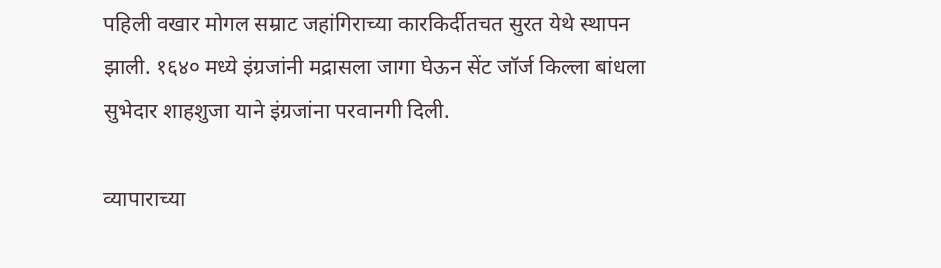पहिली वखार मोगल सम्राट जहांगिराच्या कारकिर्दीतचत सुरत येथे स्थापन झाली. १६४० मध्ये इंग्रजांनी मद्रासला जागा घेऊन सेंट जॉर्ज किल्ला बांधला सुभेदार शाहशुजा याने इंग्रजांना परवानगी दिली.

व्यापाराच्या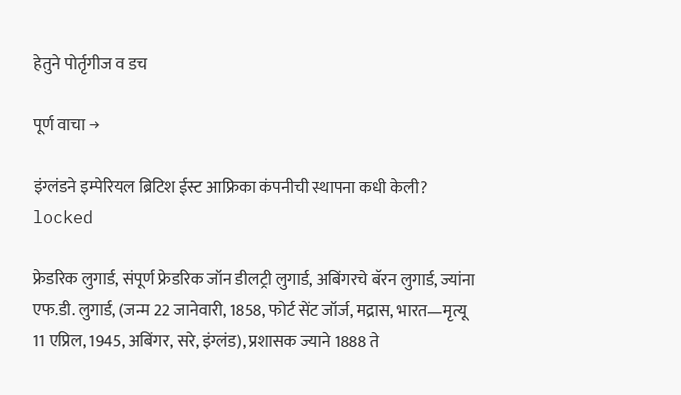हेतुने पोर्तृगीज व डच

पूर्ण वाचा →

इंग्लंडने इम्पेरियल ब्रिटिश ईस्ट आफ्रिका कंपनीची स्थापना कधी केली? locked

फ्रेडरिक लुगार्ड, संपूर्ण फ्रेडरिक जॉन डीलट्री लुगार्ड, अबिंगरचे बॅरन लुगार्ड, ज्यांना एफ.डी. लुगार्ड, (जन्म 22 जानेवारी, 1858, फोर्ट सेंट जॉर्ज, मद्रास, भारत—मृत्यू 11 एप्रिल, 1945, अबिंगर, सरे, इंग्लंड), प्रशासक ज्याने 1888 ते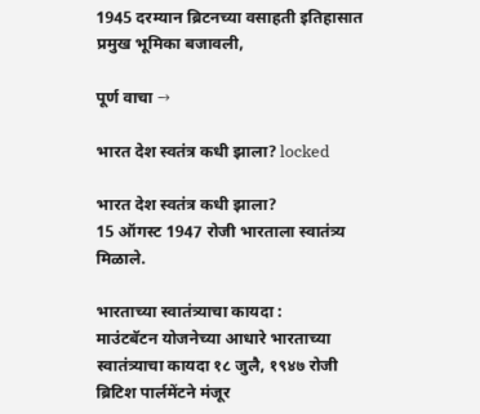1945 दरम्यान ब्रिटनच्या वसाहती इतिहासात प्रमुख भूमिका बजावली,

पूर्ण वाचा →

भारत देश स्वतंत्र कधी झाला? locked

भारत देश स्वतंत्र कधी झाला?
15 ऑगस्ट 1947 रोजी भारताला स्वातंत्र्य मिळाले.

भारताच्या स्वातंत्र्याचा कायदा :
माउंटबॅटन योजनेच्या आधारे भारताच्या स्वातंत्र्याचा कायदा १८ जुलै, १९४७ रोजी ब्रिटिश पार्लमेंटने मंजूर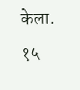केला. १५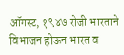ऑगस्ट, १९४७ रोजी भारताने विभाजन होऊन भारत व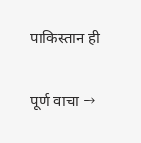पाकिस्तान ही

पूर्ण वाचा →